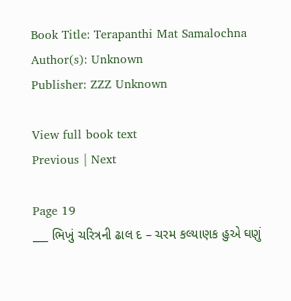Book Title: Terapanthi Mat Samalochna
Author(s): Unknown
Publisher: ZZZ Unknown

View full book text
Previous | Next

Page 19
___ ભિખું ચરિત્રની ઢાલ દ – ચરમ કલ્યાણક હુએ ઘણું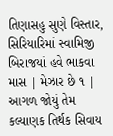તિણાસહુ સુણે વિસ્તાર, સિરિયારિમાં સ્વામિજી બિરાજયાં હવે ભાકવા માસ | મેઝાર છે ૧ | આગળ જોયું તેમ કલ્યાણક તિર્થક સિવાય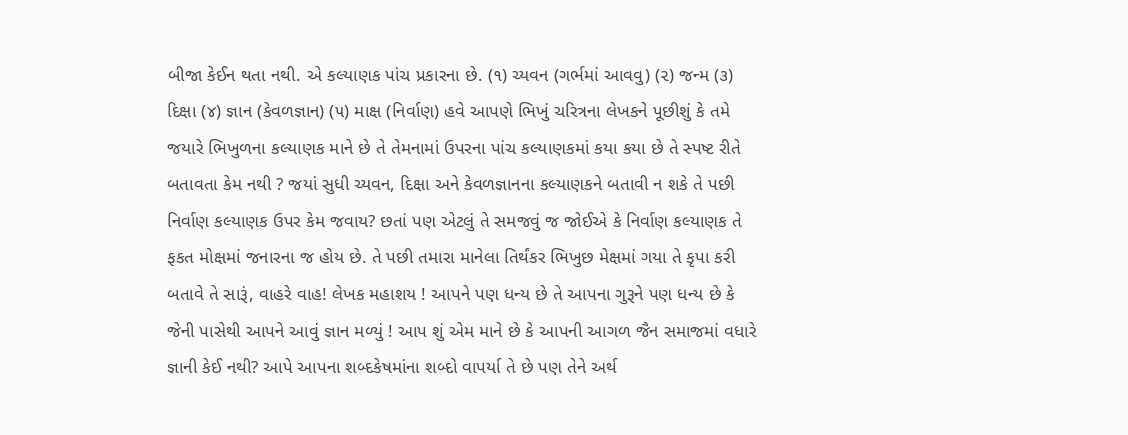બીજા કેઈન થતા નથી. એ કલ્યાણક પાંચ પ્રકારના છે. (૧) ચ્યવન (ગર્ભમાં આવવુ) (૨) જન્મ (૩) દિક્ષા (૪) જ્ઞાન (કેવળજ્ઞાન) (૫) માક્ષ (નિર્વાણ) હવે આપણે ભિખું ચરિત્રના લેખકને પૂછીશું કે તમે જયારે ભિખુળના કલ્યાણક માને છે તે તેમનામાં ઉપરના પાંચ કલ્યાણકમાં કયા કયા છે તે સ્પષ્ટ રીતે બતાવતા કેમ નથી ? જયાં સુધી ચ્યવન, દિક્ષા અને કેવળજ્ઞાનના કલ્યાણકને બતાવી ન શકે તે પછી નિર્વાણ કલ્યાણક ઉપર કેમ જવાય? છતાં પણ એટલું તે સમજવું જ જોઈએ કે નિર્વાણ કલ્યાણક તે ફકત મોક્ષમાં જનારના જ હોય છે. તે પછી તમારા માનેલા તિર્થંકર ભિખુછ મેક્ષમાં ગયા તે કૃપા કરી બતાવે તે સારૂં, વાહરે વાહ! લેખક મહાશય ! આપને પણ ધન્ય છે તે આપના ગુરૂને પણ ધન્ય છે કે જેની પાસેથી આપને આવું જ્ઞાન મળ્યું ! આપ શું એમ માને છે કે આપની આગળ જૈન સમાજમાં વધારે જ્ઞાની કેઈ નથી? આપે આપના શબ્દકેષમાંના શબ્દો વાપર્યા તે છે પણ તેને અર્થ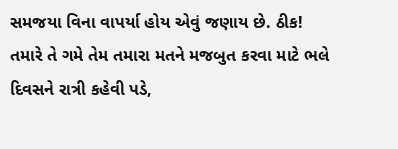સમજયા વિના વાપર્યા હોય એવું જણાય છે. ઠીક! તમારે તે ગમે તેમ તમારા મતને મજબુત કરવા માટે ભલે દિવસને રાત્રી કહેવી પડે,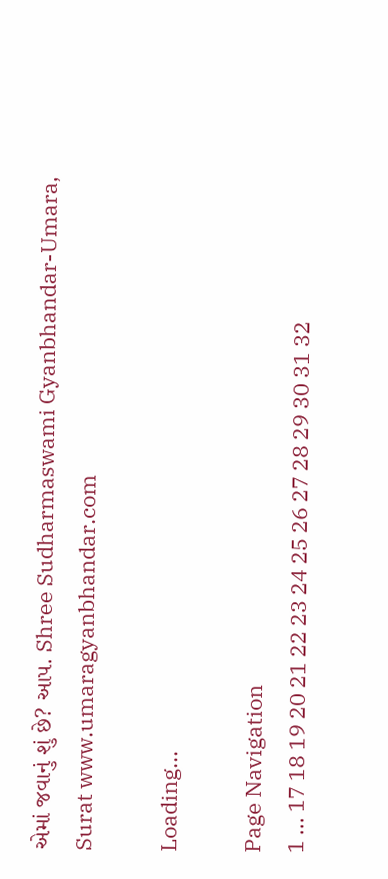એમાં જવાનું શું છે? આપ. Shree Sudharmaswami Gyanbhandar-Umara, Surat www.umaragyanbhandar.com

Loading...

Page Navigation
1 ... 17 18 19 20 21 22 23 24 25 26 27 28 29 30 31 32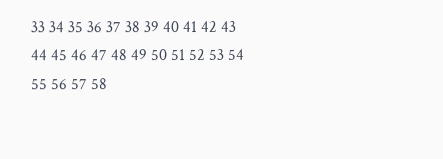33 34 35 36 37 38 39 40 41 42 43 44 45 46 47 48 49 50 51 52 53 54 55 56 57 58